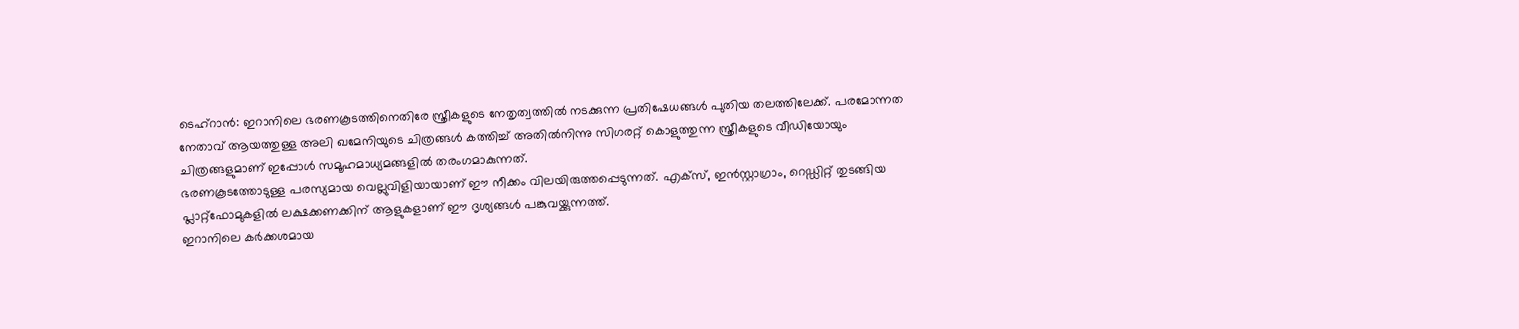ടെഹ്റാൻ: ഇറാനിലെ ഭരണകൂടത്തിനെതിരേ സ്ത്രീകളുടെ നേതൃത്വത്തിൽ നടക്കുന്ന പ്രതിഷേധങ്ങൾ പുതിയ തലത്തിലേക്ക്. പരമോന്നത നേതാവ് ആയത്തുള്ള അലി ഖമേനിയുടെ ചിത്രങ്ങൾ കത്തിച്ച് അതിൽനിന്നു സിഗരറ്റ് കൊളുത്തുന്ന സ്ത്രീകളുടെ വീഡിയോയും ചിത്രങ്ങളുമാണ് ഇപ്പോൾ സമൂഹമാധ്യമങ്ങളിൽ തരംഗമാകുന്നത്.
ഭരണകൂടത്തോടുള്ള പരസ്യമായ വെല്ലുവിളിയായാണ് ഈ നീക്കം വിലയിരുത്തപ്പെടുന്നത്. എക്സ്, ഇൻസ്റ്റാഗ്രാം, റെഡ്ഡിറ്റ് തുടങ്ങിയ പ്ലാറ്റ്ഫോമുകളിൽ ലക്ഷക്കണക്കിന് ആളുകളാണ് ഈ ദൃശ്യങ്ങൾ പങ്കുവയ്ക്കുന്നത്ത്.
ഇറാനിലെ കർക്കശമായ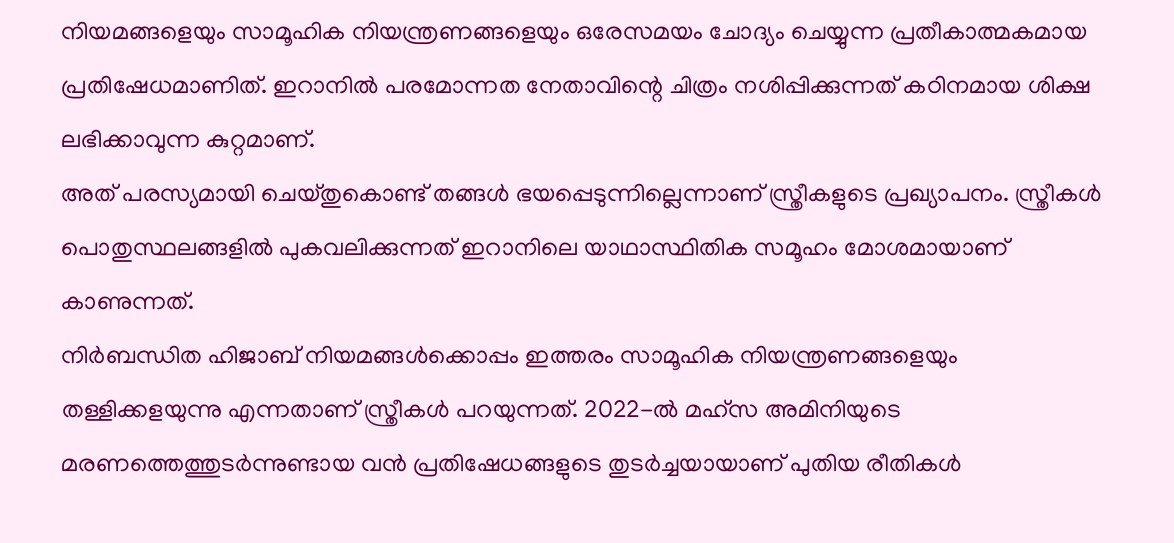നിയമങ്ങളെയും സാമൂഹിക നിയന്ത്രണങ്ങളെയും ഒരേസമയം ചോദ്യം ചെയ്യുന്ന പ്രതീകാത്മകമായ പ്രതിഷേധമാണിത്. ഇറാനിൽ പരമോന്നത നേതാവിന്റെ ചിത്രം നശിപ്പിക്കുന്നത് കഠിനമായ ശിക്ഷ ലഭിക്കാവുന്ന കുറ്റമാണ്.
അത് പരസ്യമായി ചെയ്തുകൊണ്ട് തങ്ങൾ ഭയപ്പെടുന്നില്ലെന്നാണ് സ്ത്രീകളുടെ പ്രഖ്യാപനം. സ്ത്രീകൾ പൊതുസ്ഥലങ്ങളിൽ പുകവലിക്കുന്നത് ഇറാനിലെ യാഥാസ്ഥിതിക സമൂഹം മോശമായാണ് കാണുന്നത്.
നിർബന്ധിത ഹിജാബ് നിയമങ്ങൾക്കൊപ്പം ഇത്തരം സാമൂഹിക നിയന്ത്രണങ്ങളെയും തള്ളിക്കളയുന്നു എന്നതാണ് സ്ത്രീകൾ പറയുന്നത്. 2022-ൽ മഹ്സ അമിനിയുടെ മരണത്തെത്തുടർന്നുണ്ടായ വൻ പ്രതിഷേധങ്ങളുടെ തുടർച്ചയായാണ് പുതിയ രീതികൾ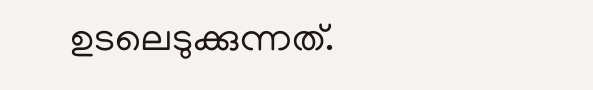ഉടലെടുക്കുന്നത്.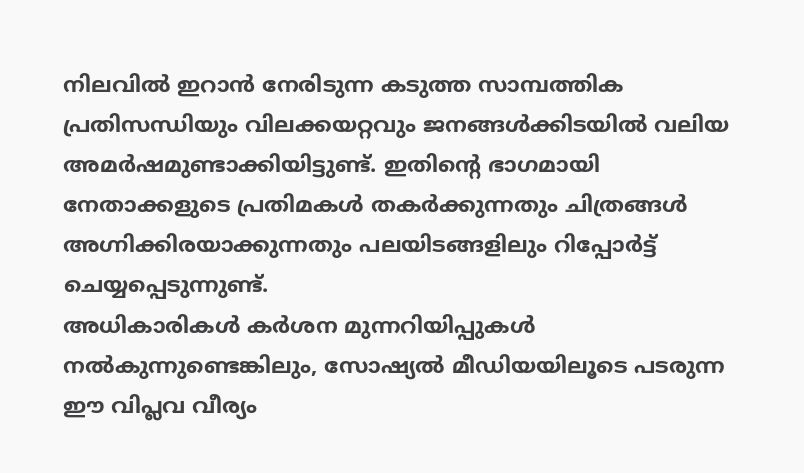നിലവിൽ ഇറാൻ നേരിടുന്ന കടുത്ത സാമ്പത്തിക പ്രതിസന്ധിയും വിലക്കയറ്റവും ജനങ്ങൾക്കിടയിൽ വലിയ അമർഷമുണ്ടാക്കിയിട്ടുണ്ട്. ഇതിന്റെ ഭാഗമായി നേതാക്കളുടെ പ്രതിമകൾ തകർക്കുന്നതും ചിത്രങ്ങൾ അഗ്നിക്കിരയാക്കുന്നതും പലയിടങ്ങളിലും റിപ്പോർട്ട് ചെയ്യപ്പെടുന്നുണ്ട്.
അധികാരികൾ കർശന മുന്നറിയിപ്പുകൾ നൽകുന്നുണ്ടെങ്കിലും, സോഷ്യൽ മീഡിയയിലൂടെ പടരുന്ന ഈ വിപ്ലവ വീര്യം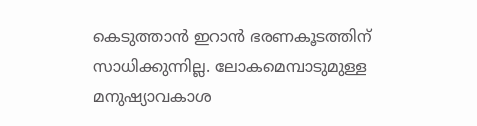കെടുത്താൻ ഇറാൻ ഭരണകൂടത്തിന് സാധിക്കുന്നില്ല. ലോകമെമ്പാടുമുള്ള മനുഷ്യാവകാശ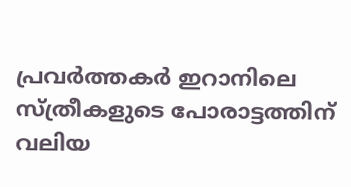പ്രവർത്തകർ ഇറാനിലെ സ്ത്രീകളുടെ പോരാട്ടത്തിന് വലിയ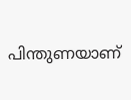പിന്തുണയാണ്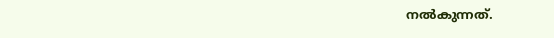നൽകുന്നത്.